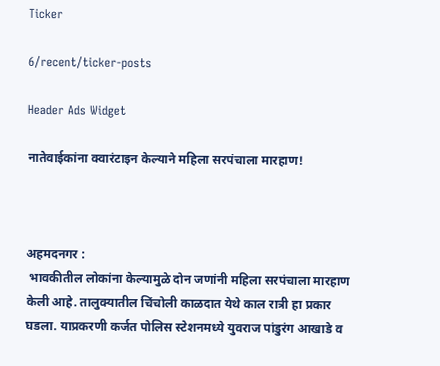Ticker

6/recent/ticker-posts

Header Ads Widget

नातेवाईकांना क्वारंटाइन केल्याने महिला सरपंचाला मारहाण!



अहमदनगर :
 भावकीतील लोकांना केल्यामुळे दोन जणांनी महिला सरपंचाला मारहाण केली आहे. तालुक्यातील चिंचोली काळदात येथे काल रात्री हा प्रकार घडला. याप्रकरणी कर्जत पोलिस स्टेशनमध्ये युवराज पांडुरंग आखाडे व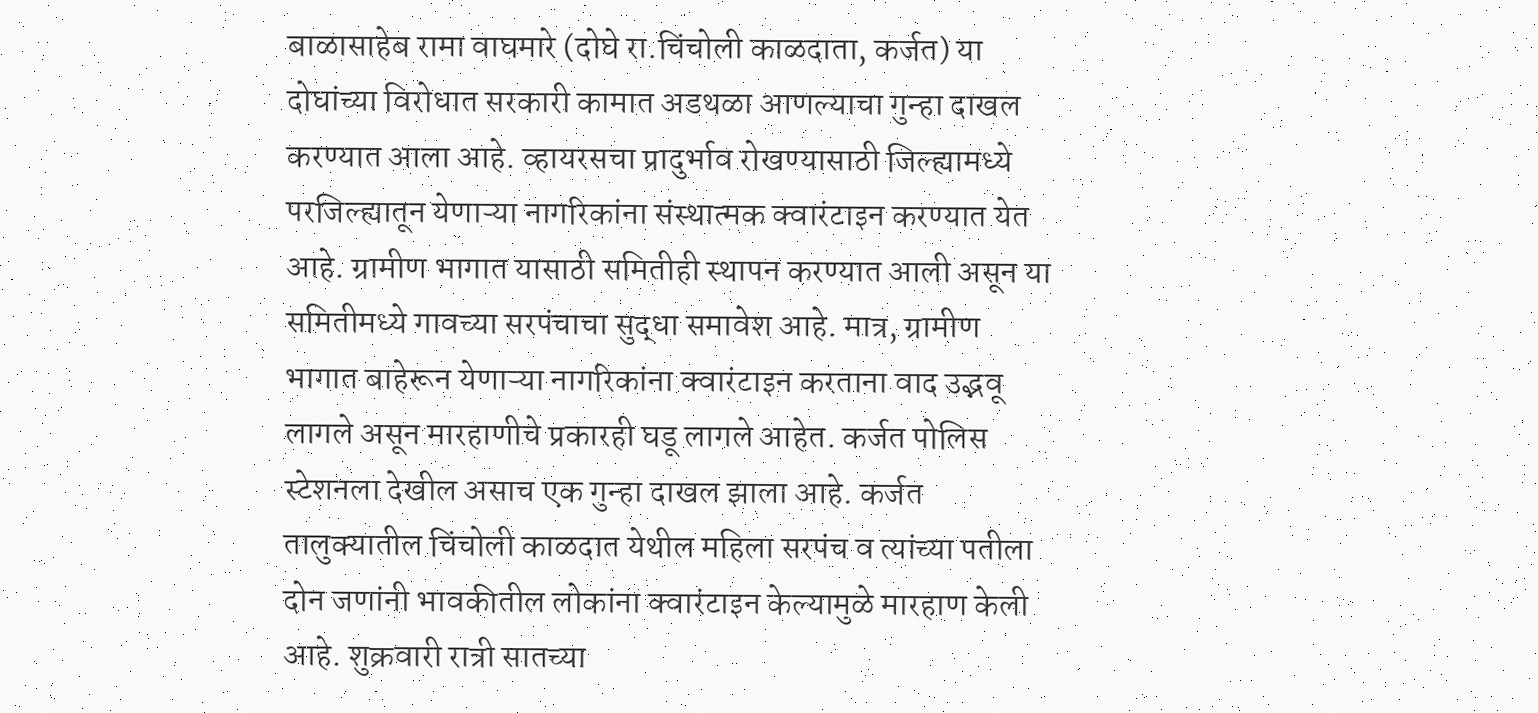बाळासाहेब रामा वाघमारे (दोघे रा.चिंचोली काळदाता, कर्जत) या दोघांच्या विरोधात सरकारी कामात अडथळा आणल्याचा गुन्हा दाखल करण्यात आला आहे. व्हायरसचा प्रादुर्भाव रोखण्यासाठी जिल्ह्यामध्ये परजिल्ह्यातून येणाऱ्या नागरिकांना संस्थात्मक क्वारंटाइन करण्यात येत आहे. ग्रामीण भागात यासाठी समितीही स्थापन करण्यात आली असून या समितीमध्ये गावच्या सरपंचाचा सुद्धा समावेश आहे. मात्र, ग्रामीण भागात बाहेरून येणाऱ्या नागरिकांना क्वारंटाइन करताना वाद उद्भवू लागले असून मारहाणीचे प्रकारही घडू लागले आहेत. कर्जत पोलिस स्टेशनला देखील असाच एक गुन्हा दाखल झाला आहे. कर्जत तालुक्यातील चिंचोली काळदात येथील महिला सरपंच व त्यांच्या पतीला दोन जणांनी भावकीतील लोकांना क्वारंटाइन केल्यामुळे मारहाण केली आहे. शुक्रवारी रात्री सातच्या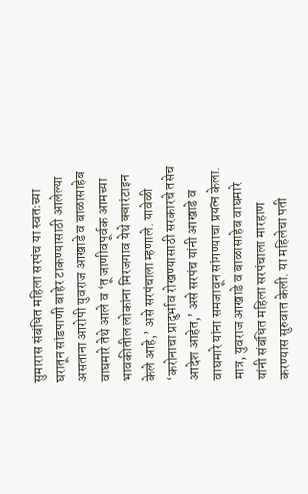सुमारास संबंधित महिला सरपंच या स्वतःच्या घरातून सांडपाणी बाहेर टाकण्यासाठी आलेल्या असताना आरोपी युवराज आखाडे व बाळासाहेब वाघमारे तेथे आले व ‘तू जाणीवपूर्वक आमच्या भावकीतील लोकांना मिरजगाव येथे क्वारंटाइन केले आहे,’ असे सरपंचाला म्हणाले. यावेळी ‘करोनाचा प्रादुर्भाव रोखण्यासाठी सरकारचे तसेच आदेश आहेत,’ असे सरपंच यांनी आखाडे व वाघमारे यांना समजावून सांगण्याचा प्रयत्न केला. मात्र, युवराज आखाडे व बाळासाहेब वाघमारे यांनी संबंधित महिला सरपंचाला मारहाण करण्यास सुरुवात केली. या महिलेचा पती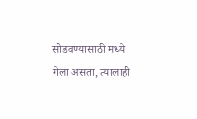सोडवण्यासाठी मध्ये गेला असता, त्यालाही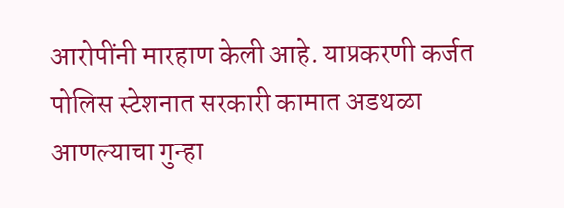आरोपींनी मारहाण केली आहे. याप्रकरणी कर्जत पोलिस स्टेशनात सरकारी कामात अडथळा आणल्याचा गुन्हा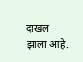दाखल झाला आहे.